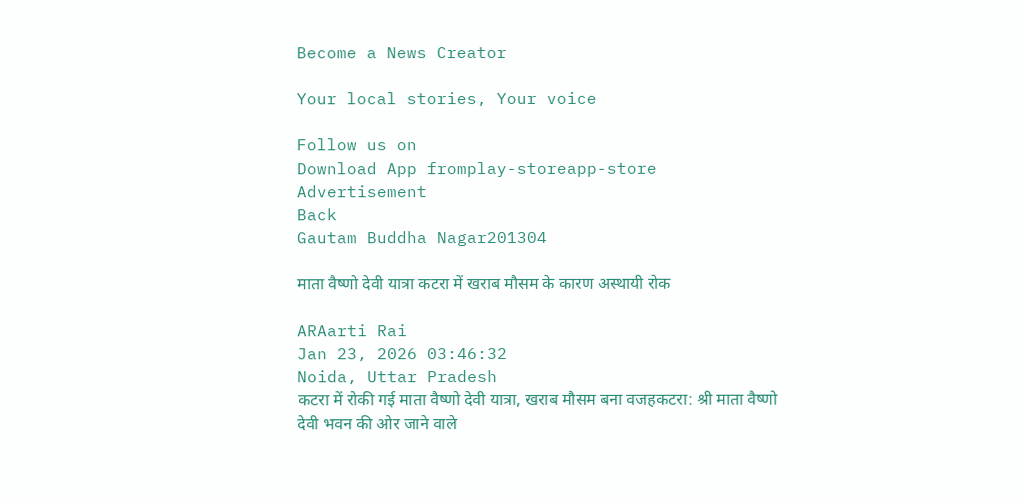Become a News Creator

Your local stories, Your voice

Follow us on
Download App fromplay-storeapp-store
Advertisement
Back
Gautam Buddha Nagar201304

माता वैष्णो देवी यात्रा कटरा में खराब मौसम के कारण अस्थायी रोक

ARAarti Rai
Jan 23, 2026 03:46:32
Noida, Uttar Pradesh
कटरा में रोकी गई माता वैष्णो देवी यात्रा, खराब मौसम बना वजहकटरा: श्री माता वैष्णो देवी भवन की ओर जाने वाले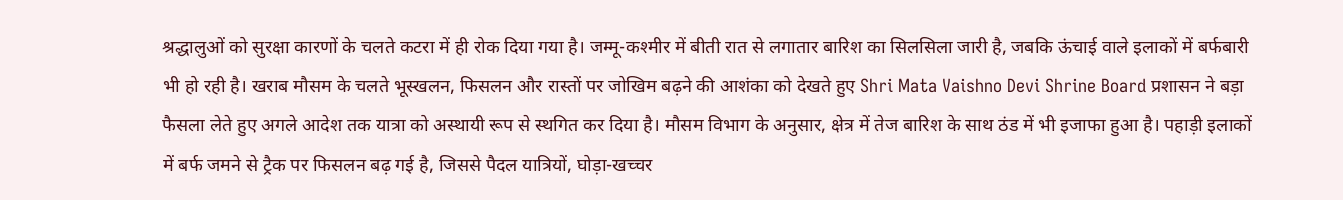श्रद्धालुओं को सुरक्षा कारणों के चलते कटरा में ही रोक दिया गया है। जम्मू-कश्मीर में बीती रात से लगातार बारिश का सिलसिला जारी है, जबकि ऊंचाई वाले इलाकों में बर्फबारी भी हो रही है। खराब मौसम के चलते भूस्खलन, फिसलन और रास्तों पर जोखिम बढ़ने की आशंका को देखते हुए Shri Mata Vaishno Devi Shrine Board प्रशासन ने बड़ा फैसला लेते हुए अगले आदेश तक यात्रा को अस्थायी रूप से स्थगित कर दिया है। मौसम विभाग के अनुसार, क्षेत्र में तेज बारिश के साथ ठंड में भी इजाफा हुआ है। पहाड़ी इलाकों में बर्फ जमने से ट्रैक पर फिसलन बढ़ गई है, जिससे पैदल यात्रियों, घोड़ा-खच्चर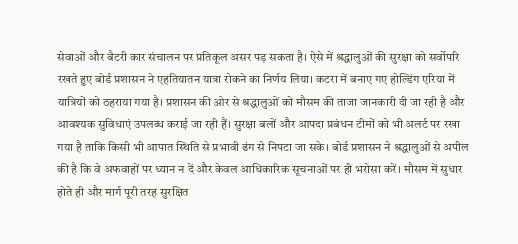सेवाओं और बैटरी कार संचालन पर प्रतिकूल असर पड़ सकता है। ऐसे में श्रद्धालुओं की सुरक्षा को सर्वोपरि रखते हुए बोर्ड प्रशासन ने एहतियातन यात्रा रोकने का निर्णय लिया। कटरा में बनाए गए होल्डिंग एरिया में यात्रियों को ठहराया गया है। प्रशासन की ओर से श्रद्धालुओं को मौसम की ताजा जानकारी दी जा रही है और आवश्यक सुविधाएं उपलब्ध कराई जा रही हैं। सुरक्षा बलों और आपदा प्रबंधन टीमों को भी अलर्ट पर रखा गया है ताकि किसी भी आपात स्थिति से प्रभावी ढंग से निपटा जा सके। बोर्ड प्रशासन ने श्रद्धालुओं से अपील की है कि वे अफवाहों पर ध्यान न दें और केवल आधिकारिक सूचनाओं पर ही भरोसा करें। मौसम में सुधार होते ही और मार्ग पूरी तरह सुरक्षित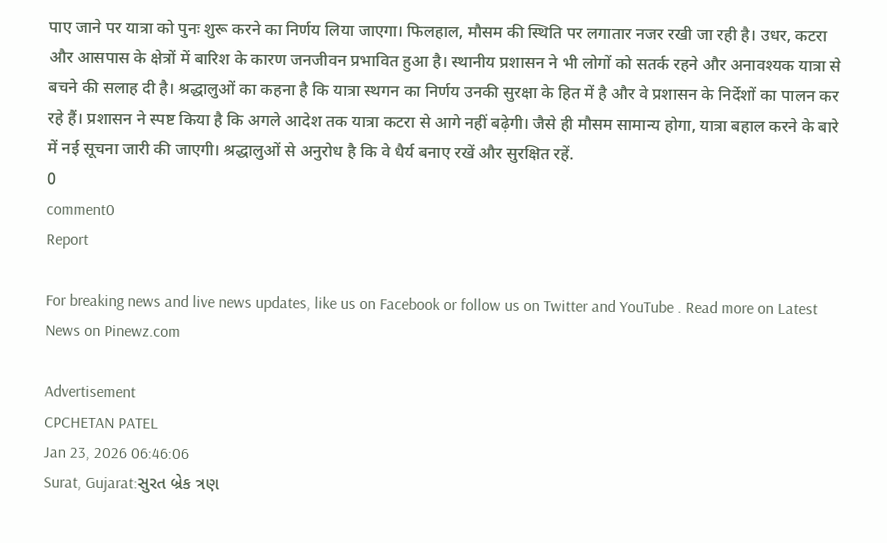पाए जाने पर यात्रा को पुनः शुरू करने का निर्णय लिया जाएगा। फिलहाल, मौसम की स्थिति पर लगातार नजर रखी जा रही है। उधर, कटरा और आसपास के क्षेत्रों में बारिश के कारण जनजीवन प्रभावित हुआ है। स्थानीय प्रशासन ने भी लोगों को सतर्क रहने और अनावश्यक यात्रा से बचने की सलाह दी है। श्रद्धालुओं का कहना है कि यात्रा स्थगन का निर्णय उनकी सुरक्षा के हित में है और वे प्रशासन के निर्देशों का पालन कर रहे हैं। प्रशासन ने स्पष्ट किया है कि अगले आदेश तक यात्रा कटरा से आगे नहीं बढ़ेगी। जैसे ही मौसम सामान्य होगा, यात्रा बहाल करने के बारे में नई सूचना जारी की जाएगी। श्रद्धालुओं से अनुरोध है कि वे धैर्य बनाए रखें और सुरक्षित रहें.
0
comment0
Report

For breaking news and live news updates, like us on Facebook or follow us on Twitter and YouTube . Read more on Latest News on Pinewz.com

Advertisement
CPCHETAN PATEL
Jan 23, 2026 06:46:06
Surat, Gujarat:સુરત બ્રેક ત્રણ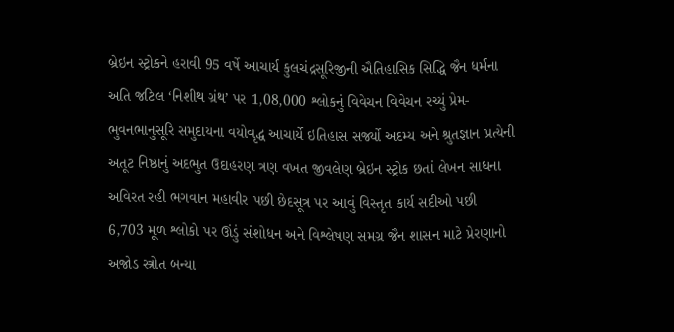બ્રેઇન સ્ટ્રોકને હરાવી 95 વર્ષે આચાર્ય કુલચંદ્રસૂરિજીની ઐતિહાસિક સિદ્ધિ જૈન ધર્મના અતિ જટિલ ‘નિશીથ ગ્રંથ’ પર 1,08,000 શ્લોકનું વિવેચન વિવેચન રચ્યું પ્રેમ-ભુવનભાનુસૂરિ સમુદાયના વયોવૃદ્ધ આચાર્યે ઇતિહાસ સર્જ્યો અદમ્ય અને શ્રુતજ્ઞાન પ્રત્યેની અતૂટ નિષ્ઠાનું અદભુત ઉદાહરણ ત્રણ વખત જીવલેણ બ્રેઇન સ્ટ્રોક છતાં લેખન સાધના અવિરત રહી ભગવાન મહાવીર પછી છેદસૂત્ર પર આવું વિસ્તૃત કાર્ય સદીઓ પછી 6,703 મૂળ શ્લોકો પર ઊંડું સંશોધન અને વિશ્લેષણ સમગ્ર જૈન શાસન માટે પ્રેરણાનો અજોડ સ્ત્રોત બન્યા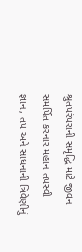શ્રુતપરંપરાની સમૃદ્ધિ માટે જીવન સમર્પિત કરનાર મહાન તપસ્વી જ્ઞાન, તપ અને સાધનાની ત્રિવેણીનું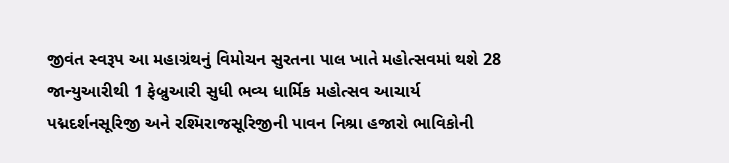જીવંત સ્વરૂપ આ મહાગ્રંથનું વિમોચન સુરતના પાલ ખાતે મહોત્સવમાં થશે 28 જાન્યુઆરીથી 1 ફેબ્રુઆરી સુધી ભવ્ય ધાર્મિક મહોત્સવ આચાર્ય પદ્મદર્શનસૂરિજી અને રશ્મિરાજસૂરિજીની પાવન નિશ્રા હજારો ભાવિકોની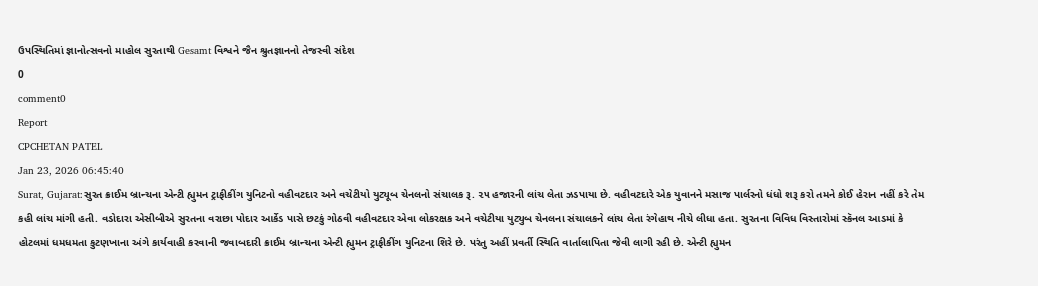ઉપસ્થિતિમાં જ્ઞાનોત્સવનો માહોલ સુરતાથી Gesamt વિશ્વને જૈન શ્રુતજ્ઞાનનો તેજસ્વી સંદેશ
0
comment0
Report
CPCHETAN PATEL
Jan 23, 2026 06:45:40
Surat, Gujarat:સુરત ક્રાઈમ બ્રાન્ચના એન્ટી હ્યુમન ટ્રાફીકીંગ યુનિટનો વહીવટદાર અને વચેટીયો યુટ્યૂબ ચેનલનો સંચાલક રૂ. ૨૫ હજારની લાંચ લેતા ઝડપાયા છે. વહીવટદારે એક યુવાનને મસાજ પાર્લરનો ધંધો શરૂ કરો તમને કોઈ હેરાન નહીં કરે તેમ કહી લાંચ માંગી હતી. વડોદારા એસીબીએ સુરતના વરાછા પોદાર આર્કેડ પાસે છટકું ગોઠવી વહીવટદાર એવા લોકરક્ષક અને વચેટીયા યુટ્યુબ ચેનલના સંચાલકને લાંચ લેતા રંગેહાથ નીચે લીધા હતા. સુરતના વિવિધ વિસ્તારોમાં સ્કૅનલ આડમાં કે હોટલમાં ધમધમતા કુટણખાના અંગે કાર્યવાહી કરવાની જવાબદારી ક્રાઈમ બ્રાન્ચના એન્ટી હ્યુમન ટ્રાફીકીંગ યુનિટના શિરે છે. પરંતુ અહીં પ્રવર્તી સ્થિતિ વાર્તાલાપિતા જેવી લાગી રહી છે. એન્ટી હ્યુમન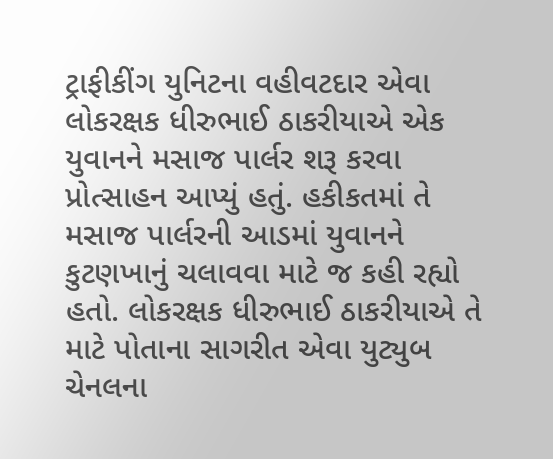ટ્રાફીકીંગ યુનિટના વહીવટદાર એવા લોકરક્ષક ધીરુભાઈ ઠાકરીયાએ એક યુવાનને મસાજ પાર્લર શરૂ કરવા પ્રોત્સાહન આપ્યું હતું. હકીકતમાં તે મસાજ પાર્લરની આડમાં યુવાનને કુટણખાનું ચલાવવા માટે જ કહી રહ્યો હતો. લોકરક્ષક ધીરુભાઈ ઠાકરીયાએ તે માટે પોતાના સાગરીત એવા યુટ્યુબ ચેનલના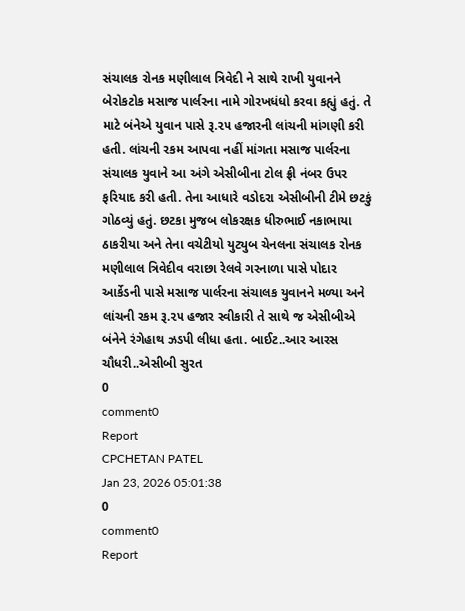સંચાલક રોનક મણીલાલ ત્રિવેદી ને સાથે રાખી યુવાનને બેરોકટોક મસાજ પાર્લરના નામે ગોરખધંધો કરવા કહ્યું હતું. તે માટે બંનેએ યુવાન પાસે રૂ.૨૫ હજારની લાંચની માંગણી કરી હતી. લાંચની રકમ આપવા નહીં માંગતા મસાજ પાર્લરના સંચાલક યુવાને આ અંગે એસીબીના ટોલ ફ્રી નંબર ઉપર ફરિયાદ કરી હતી. તેના આધારે વડોદરા એસીબીની ટીમે છટકું ગોઠવ્યું હતું. છટકા મુજબ લોકરક્ષક ધીરુભાઈ નકાભાયા ઠાકરીયા અને તેના વચેટીયો યુટ્યુબ ચેનલના સંચાલક રોનક મણીલાલ ત્રિવેદીવ વરાછા રેલવે ગરનાળા પાસે પોદાર આર્કેડની પાસે મસાજ પાર્લરના સંચાલક યુવાનને મળ્યા અને લાંચની રકમ રૂ.૨૫ હજાર સ્વીકારી તે સાથે જ એસીબીએ બંનેને રંગેહાથ ઝડપી લીધા હતા. બાઈટ..આર આરસ ચૌધરી..એસીબી સુરત
0
comment0
Report
CPCHETAN PATEL
Jan 23, 2026 05:01:38
0
comment0
Report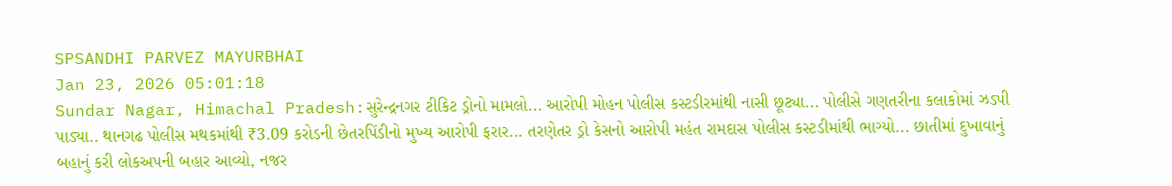SPSANDHI PARVEZ MAYURBHAI
Jan 23, 2026 05:01:18
Sundar Nagar, Himachal Pradesh:સુરેન્દ્રનગર ટીકિટ ડ્રોનો મામલો... આરોપી મોહન પોલીસ કસ્ટડીરમાંથી નાસી છૂટ્યા... પોલીસે ગણતરીના કલાકોમાં ઝડપી પાડ્યા.. થાનગઢ પોલીસ મથકમાંથી ₹3.09 કરોડની છેતરપિંડીનો મુખ્ય આરોપી ફરાર... તરણેતર ડ્રો કેસનો આરોપી મહંત રામદાસ પોલીસ કસ્ટડીમાંથી ભાગ્યો... છાતીમાં દુખાવાનું બહાનું કરી લોકઅપની બહાર આવ્યો, નજર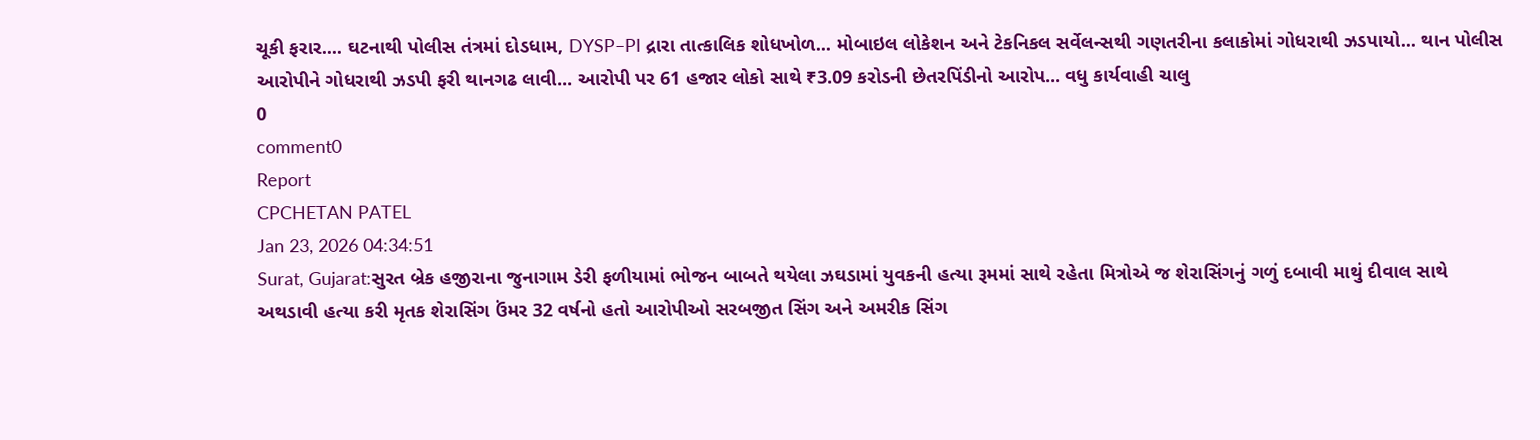ચૂકી ફરાર.... ઘટનાથી પોલીસ તંત્રમાં દોડધામ, DYSP–PI દ્રારા તાત્કાલિક શોધખોળ... મોબાઇલ લોકેશન અને ટેકનિકલ સર્વેલન્સથી ગણતરીના કલાકોમાં ગોધરાથી ઝડપાયો... થાન પોલીસ આરોપીને ગોધરાથી ઝડપી ફરી થાનગઢ લાવી... આરોપી પર 61 હજાર લોકો સાથે ₹3.09 કરોડની છેતરપિંડીનો આરોપ... વધુ કાર્યવાહી ચાલુ
0
comment0
Report
CPCHETAN PATEL
Jan 23, 2026 04:34:51
Surat, Gujarat:સુરત બ્રેક હજીરાના જુનાગામ ડેરી ફળીયામાં ભોજન બાબતે થયેલા ઝઘડામાં યુવકની હત્યા રૂમમાં સાથે રહેતા મિત્રોએ જ શેરાસિંગનું ગળું દબાવી માથું દીવાલ સાથે અથડાવી હત્યા કરી મૃતક શેરાસિંગ ઉંમર 32 વર્ષનો હતો આરોપીઓ સરબજીત સિંગ અને અમરીક સિંગ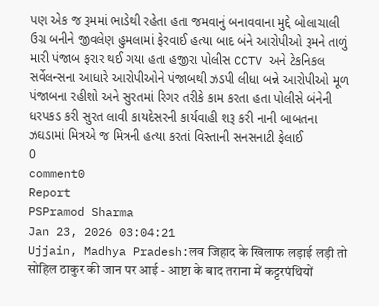પણ એક જ રૂમમાં ભાડેથી રહેતા હતા જમવાનું બનાવવાના મુદ્દે બોલાચાલી ઉગ્ર બનીને જીવલેણ હુમલામાં ફેરવાઈ હત્યા બાદ બંને આરોપીઓ રૂમને તાળું મારી પંજાબ ફરાર થઈ ગયા હતા હજીરા પોલીસ CCTV અને ટેકનિકલ સર્વેલન્સના આધારે આરોપીઓને પંજાબથી ઝડપી લીધા બન્ને આરોપીઓ મૂળ પંજાબના રહીશો અને સુરતમાં રિગર તરીકે કામ કરતા હતા પોલીસે બંનેની ધરપકડ કરી સુરત લાવી કાયદેસરની કાર્યવાહી શરૂ કરી નાની બાબતના ઝઘડામાં મિત્રએ જ મિત્રની હત્યા કરતાં વિસ્તાની સનસનાટી ફેલાઈ
0
comment0
Report
PSPramod Sharma
Jan 23, 2026 03:04:21
Ujjain, Madhya Pradesh:लव जिहाद के खिलाफ लड़ाई लड़ी तो सोहिल ठाकुर की जान पर आई - आष्टा के बाद तराना में कट्टरपंथियों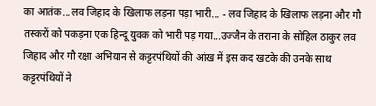का आतंक...लव जिहाद के खिलाफ लड़ना पड़ा भारी... - लव जिहाद के खिलाफ लड़ना और गौ तस्करों को पकड़ना एक हिन्दू युवक को भारी पड़ गया...उज्जैन के तराना के सोहिल ठाकुर लव जिहाद और गौ रक्षा अभियान से कट्टरपंथियों की आंख में इस कद खटके की उनके साथ कट्टरपंथियों ने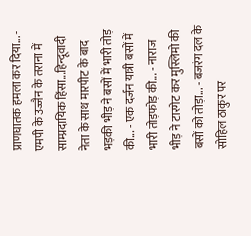प्राणघातक हमला कर दिया... - एमपी के उज्जैन के तराना में साम्प्रदायिक हिंसा...हिन्दूवादी नेता के साथ मारपीट के बाद भड़की भीड़ ने बसों में भारी तोड़ की... - एक दर्जन यात्री बसों में भारी तोड़फोड़ की... - नाराज भीड़ ने टारगेट कर मुस्लिमो की बसों को तोड़ा... - बजरंग दल के सोहिल ठाकुर पर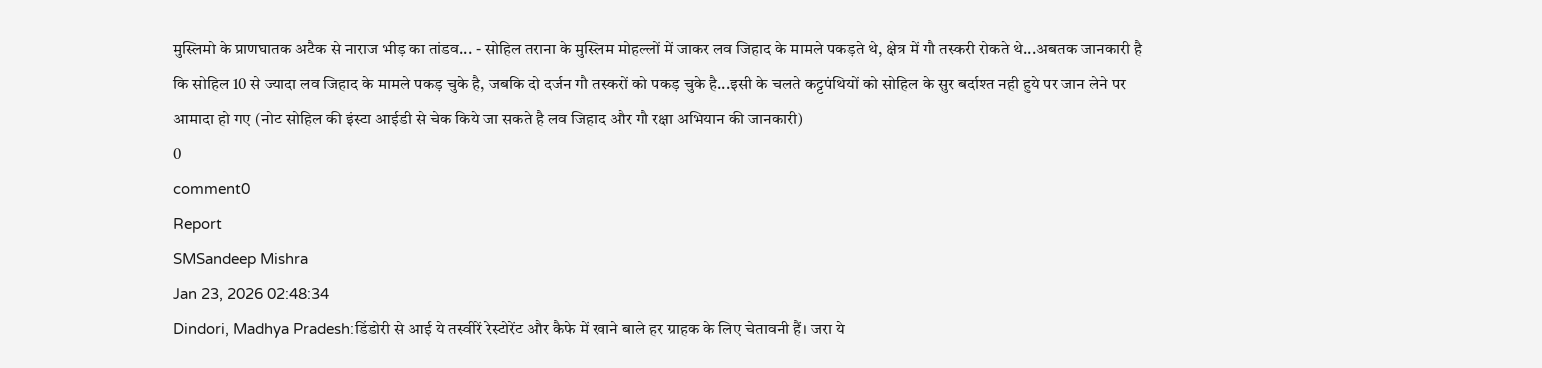मुस्लिमो के प्राणघातक अटैक से नाराज भीड़ का तांडव... - सोहिल तराना के मुस्लिम मोहल्लों में जाकर लव जिहाद के मामले पकड़ते थे, क्षेत्र में गौ तस्करी रोकते थे...अबतक जानकारी है कि सोहिल 10 से ज्यादा लव जिहाद के मामले पकड़ चुके है, जबकि दो दर्जन गौ तस्करों को पकड़ चुके है...इसी के चलते कट्टपंथियों को सोहिल के सुर बर्दाश्त नही हुये पर जान लेने पर आमादा हो गए (नोट सोहिल की इंस्टा आईडी से चेक किये जा सकते है लव जिहाद और गौ रक्षा अभियान की जानकारी)
0
comment0
Report
SMSandeep Mishra
Jan 23, 2026 02:48:34
Dindori, Madhya Pradesh:डिंडोरी से आई ये तस्वीरें रेस्टोरेंट और कैफे में खाने बाले हर ग्राहक के लिए चेतावनी हैं। जरा ये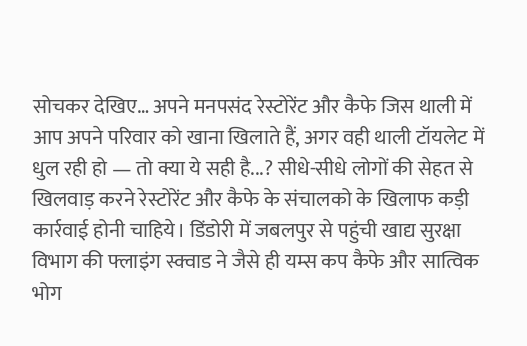सोचकर देखिए… अपने मनपसंद रेस्टोरेंट और कैफे जिस थाली में आप अपने परिवार को खाना खिलाते हैं, अगर वही थाली टॉयलेट में धुल रही हो — तो क्या ये सही है...? सीधे-सीधे लोगों की सेहत से खिलवाड़ करने रेस्टोरेंट और कैफे के संचालको के खिलाफ कड़ी कार्रवाई होनी चाहिये। डिंडोरी में जबलपुर से पहुंची खाद्य सुरक्षा विभाग की फ्लाइंग स्क्वाड ने जैसे ही यम्स कप कैफे और सात्विक भोग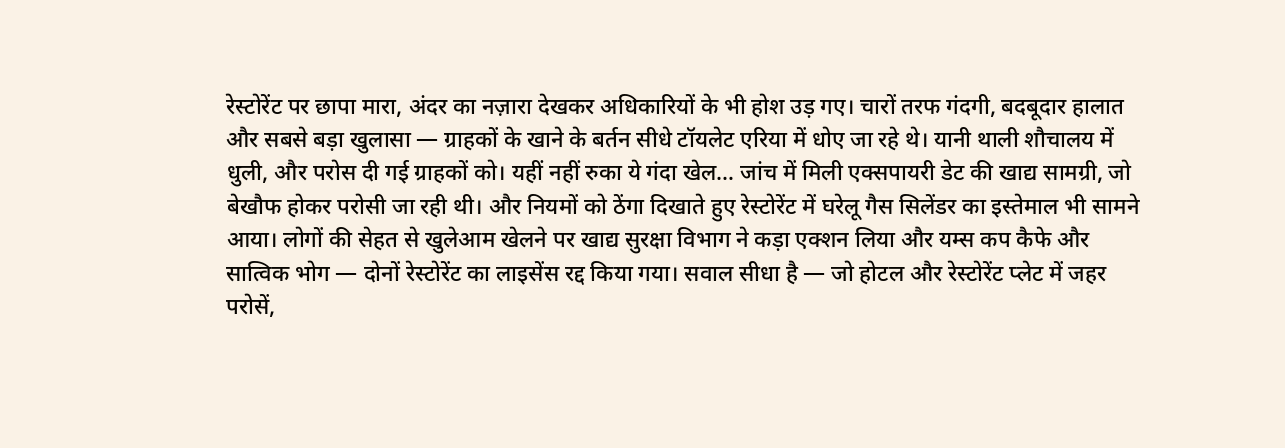रेस्टोरेंट पर छापा मारा, अंदर का नज़ारा देखकर अधिकारियों के भी होश उड़ गए। चारों तरफ गंदगी, बदबूदार हालात और सबसे बड़ा खुलासा — ग्राहकों के खाने के बर्तन सीधे टॉयलेट एरिया में धोए जा रहे थे। यानी थाली शौचालय में धुली, और परोस दी गई ग्राहकों को। यहीं नहीं रुका ये गंदा खेल… जांच में मिली एक्सपायरी डेट की खाद्य सामग्री, जो बेखौफ होकर परोसी जा रही थी। और नियमों को ठेंगा दिखाते हुए रेस्टोरेंट में घरेलू गैस सिलेंडर का इस्तेमाल भी सामने आया। लोगों की सेहत से खुलेआम खेलने पर खाद्य सुरक्षा विभाग ने कड़ा एक्शन लिया और यम्स कप कैफे और सात्विक भोग — दोनों रेस्टोरेंट का लाइसेंस रद्द किया गया। सवाल सीधा है — जो होटल और रेस्टोरेंट प्लेट में जहर परोसें,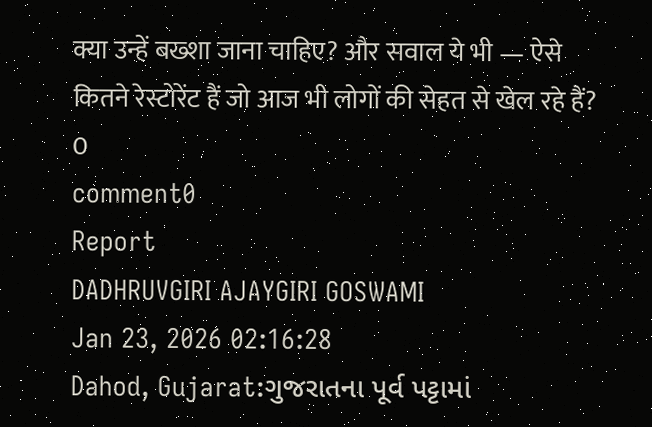क्या उन्हें बख्शा जाना चाहिए? और सवाल ये भी — ऐसे कितने रेस्टोरेंट हैं जो आज भी लोगों की सेहत से खेल रहे हैं?
0
comment0
Report
DADHRUVGIRI AJAYGIRI GOSWAMI
Jan 23, 2026 02:16:28
Dahod, Gujarat:ગુજરાતના પૂર્વ પટ્ટામાં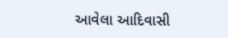આવેલા આદિવાસી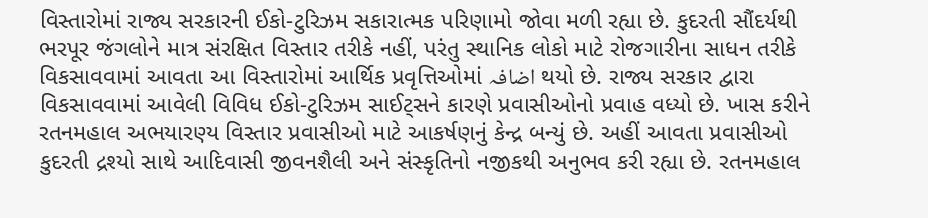વિસ્તારોમાં રાજ્ય સરકારની ઈકો-ટુરિઝમ સકારાત્મક પરિણામો જોવા મળી રહ્યા છે. કુદરતી સૌંદર્યથી ભરપૂર જંગલોને માત્ર સંરક્ષિત વિસ્તાર તરીકે નહીં, પરંતુ સ્થાનિક લોકો માટે રોજગારીના સાધન તરીકે વિકસાવવામાં આવતા આ વિસ્તારોમાં આર્થિક પ્રવૃત્તિઓમાં اضافہ થયો છે. રાજ્ય સરકાર દ્વારા વિકસાવવામાં આવેલી વિવિધ ઈકો-ટુરિઝમ સાઈટ્સને કારણે પ્રવાસીઓનો પ્રવાહ વધ્યો છે. ખાસ કરીને રતનમહાલ અભયારણ્ય વિસ્તાર પ્રવાસીઓ માટે આકર્ષણનું કેન્દ્ર બન્યું છે. અહીં આવતા પ્રવાસીઓ કુદરતી દ્રશ્યો સાથે આદિવાસી જીવનશૈલી અને સંસ્કૃતિનો નજીકથી અનુભવ કરી રહ્યા છે. રતનમહાલ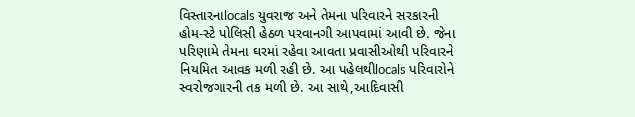વિસ્તારનાlocals યુવરાજ અને તેમના પરિવારને સરકારની હોમ-સ્ટે પોલિસી હેઠળ પરવાનગી આપવામાં આવી છે. જેના પરિણામે તેમના ઘરમાં રહેવા આવતા પ્રવાસીઓથી પરિવારને નિયમિત આવક મળી રહી છે. આ પહેલથીlocals પરિવારોને સ્વરોજગારની તક મળી છે. આ સાથે,આદિવાસી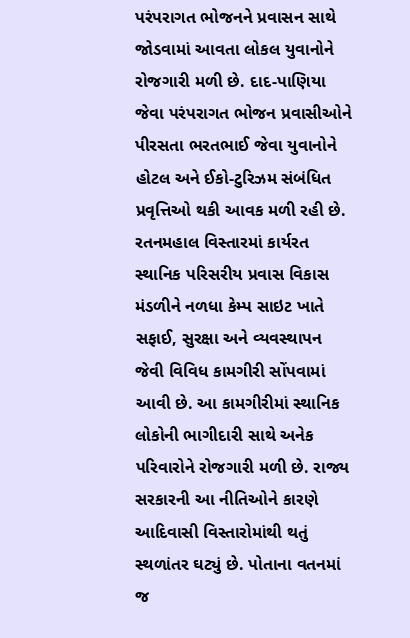પરંપરાગત ભોજનને પ્રવાસન સાથે જોડવામાં આવતા લોકલ યુવાનોને રોજગારી મળી છે. દાદ-પાણિયા જેવા પરંપરાગત ભોજન પ્રવાસીઓને પીરસતા ભરતભાઈ જેવા યુવાનોને હોટલ અને ઈકો-ટુરિઝમ સંબંધિત પ્રવૃત્તિઓ થકી આવક મળી રહી છે. રતનમહાલ વિસ્તારમાં કાર્યરત સ્થાનિક પરિસરીય પ્રવાસ વિકાસ મંડળીને નળધા કેમ્પ સાઇટ ખાતે સફાઈ, સુરક્ષા અને વ્યવસ્થાપન જેવી વિવિધ કામગીરી સોંપવામાં આવી છે. આ કામગીરીમાં સ્થાનિક લોકોની ભાગીદારી સાથે અનેક પરિવારોને રોજગારી મળી છે. રાજ્ય સરકારની આ નીતિઓને કારણે આદિવાસી વિસ્તારોમાંથી થતું સ્થળાંતર ઘટ્યું છે. પોતાના વતનમાં જ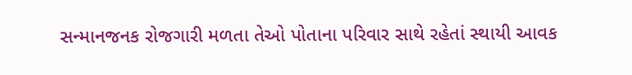સન્માનજનક રોજગારી મળતા તેઓ પોતાના પરિવાર સાથે રહેતાં સ્થાયી આવક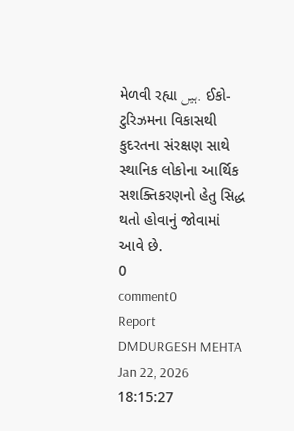મેળવી રહ્યા ہیں. ઈકો-ટુરિઝમના વિકાસથી કુદરતના સંરક્ષણ સાથે સ્થાનિક લોકોના આર્થિક સશક્તિકરણનો હેતુ સિદ્ધ થતો હોવાનું જોવામાં આવે છે.
0
comment0
Report
DMDURGESH MEHTA
Jan 22, 2026 18:15:27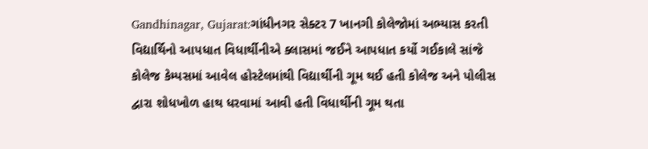Gandhinagar, Gujarat:ગાંધીનગર સેક્ટર 7 ખાનગી કોલેજોમાં અભ્યાસ કરતી વિદ્યાર્થિનો આપધાત વિધાર્થીનીએ ક્લાસમાં જઈને આપધાત કર્યો ગઈકાલે સાંજે કોલેજ કેમ્પસમાં આવેલ હોસ્ટેલમાંથી વિદ્યાર્થીની ગૂમ થઈ હતી કોલેજ અને પોલીસ દ્વારા શોધખોળ હાથ ધરવામાં આવી હતી વિધાર્થીની ગૂમ થતા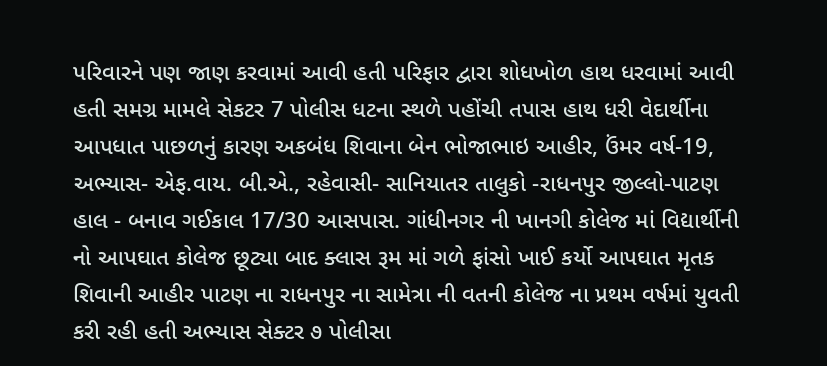પરિવારને પણ જાણ કરવામાં આવી હતી પરિફાર દ્વારા શોધખોળ હાથ ધરવામાં આવી હતી સમગ્ર મામલે સેકટર 7 પોલીસ ધટના સ્થળે પહોંચી તપાસ હાથ ધરી વેદાર્થીના આપધાત પાછળનું કારણ અકબંધ શિવાના બેન ભોજાભાઇ આહીર, ઉંમર વર્ષ-19, અભ્યાસ- એફ.વાય. બી.એ., રહેવાસી- સાનિયાતર તાલુકો -રાધનપુર જીલ્લો-પાટણ હાલ - બનાવ ગઈકાલ 17/30 આસપાસ. ગાંધીનગર ની ખાનગી કોલેજ માં વિદ્યાર્થીની નો આપઘાત કોલેજ છૂટ્યા બાદ ક્લાસ રૂમ માં ગળે ફાંસો ખાઈ કર્યો આપઘાત મૃતક શિવાની આહીર પાટણ ના રાધનપુર ના સામેત્રા ની વતની કોલેજ ના પ્રથમ વર્ષમાં યુવતી કરી રહી હતી અભ્યાસ સેક્ટર ૭ પોલીસા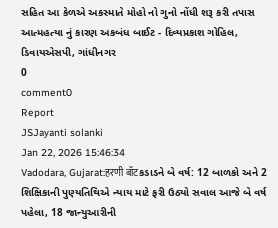સહિત આ કેળએ અકસ્માતે મોહો નો ગુનો નોંધી શરૂ કરી તપાસ આત્મહત્યા નું કારણ અકબંધ બાઈટ - દિવ્યપ્રકાશ ગોહિલ, ડિવાયએસપી, ગાંધીનગર
0
comment0
Report
JSJayanti solanki
Jan 22, 2026 15:46:34
Vadodara, Gujarat:हरणी बॉटકડાડને બે વર્ષ: 12 બાળકો અને 2 શિક્ષિકાની પુણ્યતિથિએ ન્યાય માટે ફરી ઉઠ્યો સવાલ આજે બે વર્ષ પહેલા, 18 જાન્યુઆરીની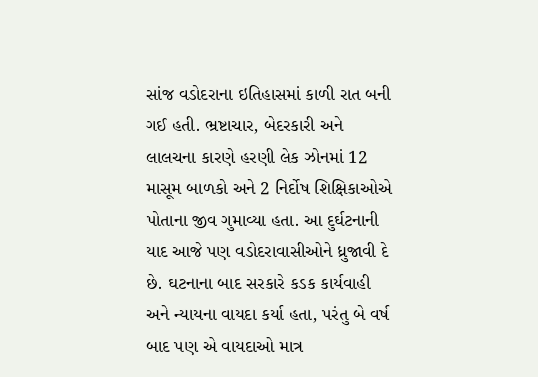સાંજ વડોદરાના ઇતિહાસમાં કાળી રાત બની ગઈ હતી. ભ્રષ્ટાચાર, બેદરકારી અને લાલચના કારણે હરણી લેક ઝોનમાં 12 માસૂમ બાળકો અને 2 નિર્દોષ શિક્ષિકાઓએ પોતાના જીવ ગુમાવ્યા હતા. આ દુર્ઘટનાની યાદ આજે પણ વડોદરાવાસીઓને ધ્રુજાવી દે છે. ઘટનાના બાદ સરકારે કડક કાર્યવાહી અને ન્યાયના વાયદા કર્યા હતા, પરંતુ બે વર્ષ બાદ પણ એ વાયદાઓ માત્ર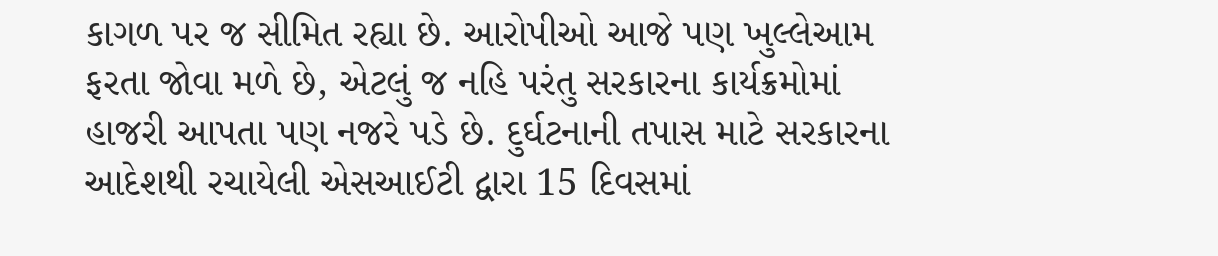કાગળ પર જ સીમિત રહ્યા છે. આરોપીઓ આજે પણ ખુલ્લેઆમ ફરતા જોવા મળે છે, એટલું જ નહિ પરંતુ સરકારના કાર્યક્રમોમાં હાજરી આપતા પણ નજરે પડે છે. દુર્ઘટનાની તપાસ માટે સરકારના આદેશથી રચાયેલી એસઆઈટી દ્વારા 15 દિવસમાં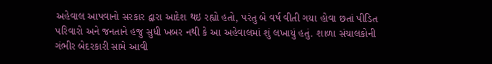અહેવાલ આપવાનો સરકાર દ્વારા આદેશ થઇ રહ્યો હતો, પરંતુ બે વર્ષ વીતી ગયા હોવા છતાં પીડિત પરિવારો અને જનતાને હજુ સુધી ખબર નથી કે આ અહેવાલમાં શું લખાયું હતું. શાળા સંચાલકોની ગંભીર બેદરકારી સામે આવી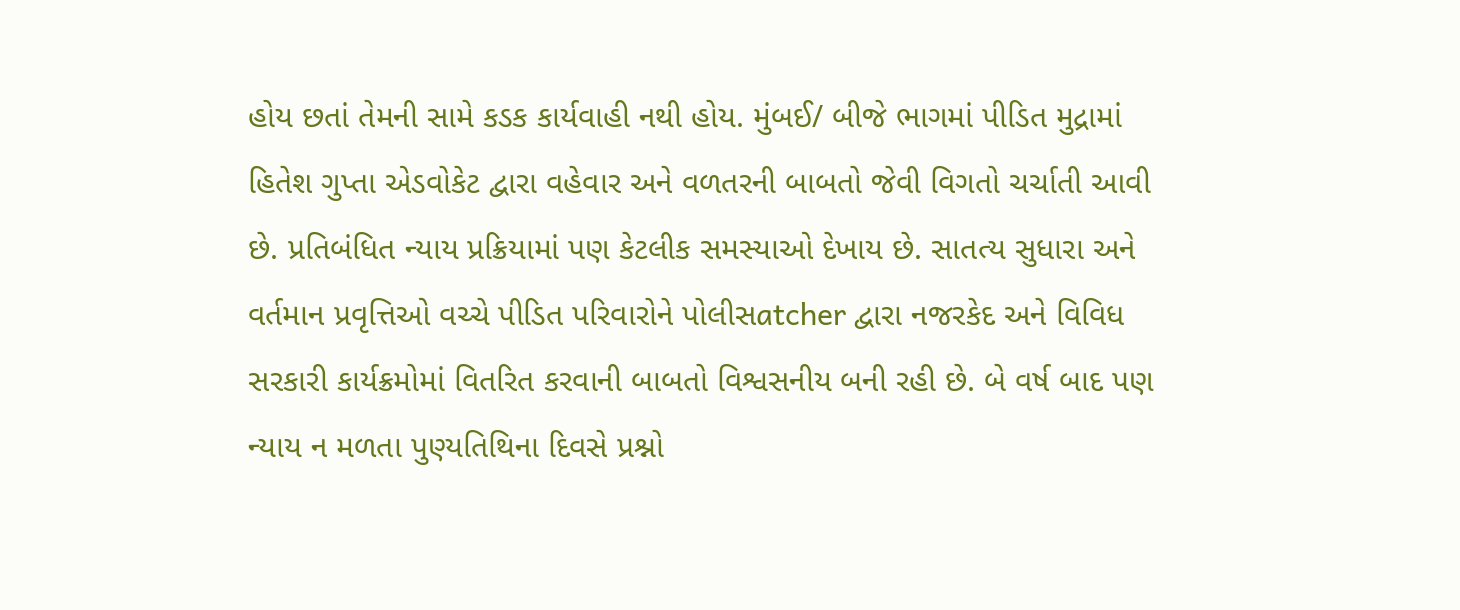હોય છતાં તેમની સામે કડક કાર્યવાહી નથી હોય. મુંબઈ/ બીજે ભાગમાં પીડિત મુદ્રામાં હિતેશ ગુપ્તા એડવોકેટ દ્વારા વહેવાર અને વળતરની બાબતો જેવી વિગતો ચર્ચાતી આવી છે. પ્રતિબંધિત ન્યાય પ્રક્રિયામાં પણ કેટલીક સમસ્યાઓ દેખાય છે. સાતત્ય સુધારા અને વર્તમાન પ્રવૃત્તિઓ વચ્ચે પીડિત પરિવારોને પોલીસatcher દ્વારા નજરકેદ અને વિવિધ સરકારી કાર્યક્રમોમાં વિતરિત કરવાની બાબતો વિશ્વસનીય બની રહી છે. બે વર્ષ બાદ પણ ન્યાય ન મળતા પુણ્યતિથિના દિવસે પ્રશ્નો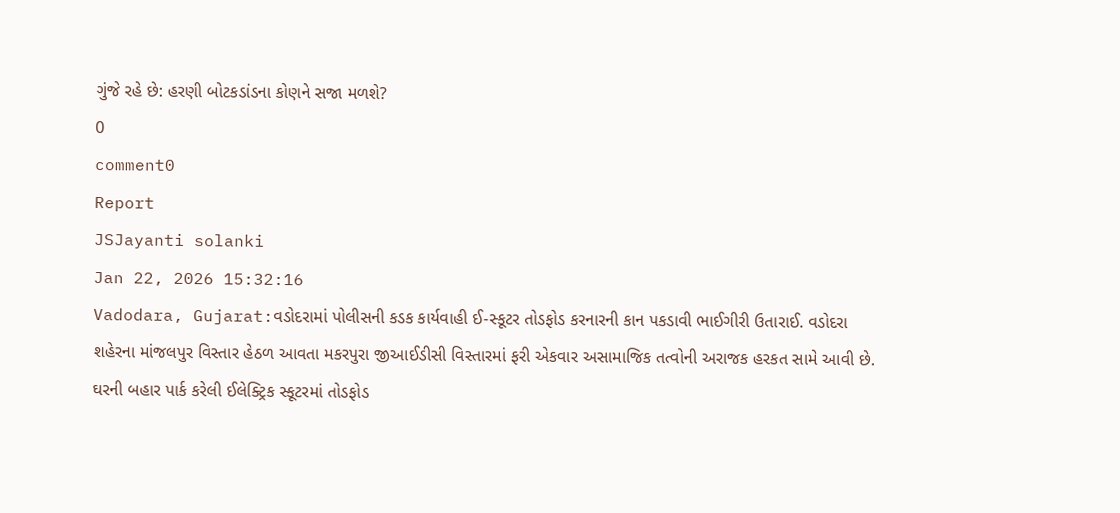ગુંજે રહે છે: હરણી બોટકડાંડના કોણને સજા મળશે?
0
comment0
Report
JSJayanti solanki
Jan 22, 2026 15:32:16
Vadodara, Gujarat:વડોદરામાં પોલીસની કડક કાર્યવાહી ઈ-સ્કૂટર તોડફોડ કરનારની કાન પકડાવી ભાઈગીરી ઉતારાઈ. વડોદરા શહેરના માંજલપુર વિસ્તાર હેઠળ આવતા મકરપુરા જીઆઈડીસી વિસ્તારમાં ફરી એકવાર અસામાજિક તત્વોની અરાજક હરકત સામે આવી છે. ઘરની બહાર પાર્ક કરેલી ઈલેક્ટ્રિક સ્કૂટરમાં તોડફોડ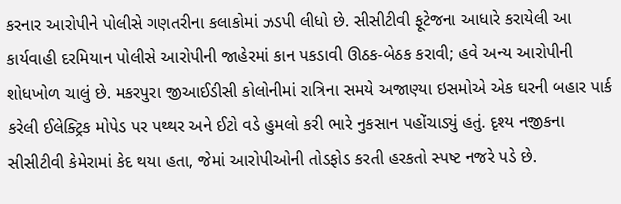કરનાર આરોપીને પોલીસે ગણતરીના કલાકોમાં ઝડપી લીધો છે. સીસીટીવી ફૂટેજના આધારે કરાયેલી આ કાર્યવાહી દરમિયાન પોલીસે આરોપીની જાહેરમાં કાન પકડાવી ઊઠક-બેઠક કરાવી; હવે અન્ય આરોપીની શોધખોળ ચાલું છે. મકરપુરા જીઆઈડીસી કોલોનીમાં રાત્રિના સમયે અજાણ્યા ઇસમોએ એક ઘરની બહાર પાર્ક કરેલી ઈલેક્ટ્રિક મોપેડ પર પથ્થર અને ઈટો વડે હુમલો કરી ભારે નુકસાન પહોંચાડ્યું હતું. દૃશ્ય નજીકના સીસીટીવી કેમેરામાં કેદ થયા હતા, જેમાં આરોપીઓની તોડફોડ કરતી હરકતો સ્પષ્ટ નજરે પડે છે.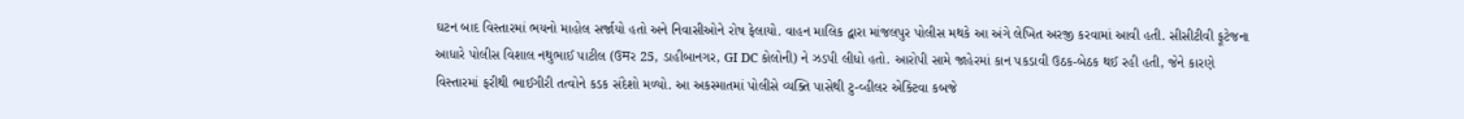ઘટન બાદ વિસ્તારમાં ભયનો માહોલ સર્જાયો હતો અને નિવાસીઓને રોષ ફેલાયો. વાહન માલિક દ્વારા માંજલપુર પોલીસ મથકે આ અંગે લેખિત અરજી કરવામાં આવી હતી. સીસીટીવી ફૂટેજના આધારે પોલીસ વિશાલ નથુભાઈ પાટીલ (ઉमર 25, ડાહીબાનગર, GI DC કોલોની) ને ઝડપી લીધો હતો. આરોપી સામે જાહેરમાં કાન પકડાવી ઉઠક-બેઠક થઈ રહી હતી, જેને કારણે વિસ્તારમાં ફરીથી ભાઈગીરી તત્વોને કડક સંદેશો મળ્યો. આ અકસ્માતમાં પોલીસે વ્યક્તિ પાસેથી ટુ-વ્હીલર એક્ટિવા કબજે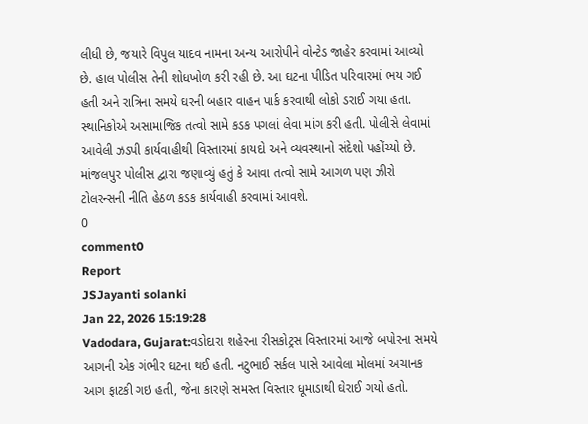લીધી છે, જયારે વિપુલ યાદવ નામના અન્ય આરોપીને વોન્ટેડ જાહેર કરવામાં આવ્યો છે. હાલ પોલીસ તેની શોધખોળ કરી રહી છે. આ ઘટના પીડિત પરિવારમાં ભય ગઈ હતી અને રાત્રિના સમયે ઘરની બહાર વાહન પાર્ક કરવાથી લોકો ડરાઈ ગયા હતા. સ્થાનિકોએ અસામાજિક તત્વો સામે કડક પગલાં લેવા માંગ કરી હતી. પોલીસે લેવામાં આવેલી ઝડપી કાર્યવાહીથી વિસ્તારમાં કાયદો અને વ્યવસ્થાનો સંદેશો પહોંચ્યો છે. માંજલપુર પોલીસ દ્વારા જણાવ્યું હતું કે આવા તત્વો સામે આગળ પણ ઝીરો ટોલરન્સની નીતિ હેઠળ કડક કાર્યવાહી કરવામાં આવશે.
0
comment0
Report
JSJayanti solanki
Jan 22, 2026 15:19:28
Vadodara, Gujarat:વડોદારા શહેરના રીસકોટ્રસ વિસ્તારમાં આજે બપોરના સમયે આગની એક ગંભીર ઘટના થઈ હતી. નટુભાઈ સર્કલ પાસે આવેલા મોલમાં અચાનક આગ ફાટકી ગઇ હતી, જેના કારણે સમસ્ત વિસ્તાર ધૂમાડાથી ઘેરાઈ ગયો હતો.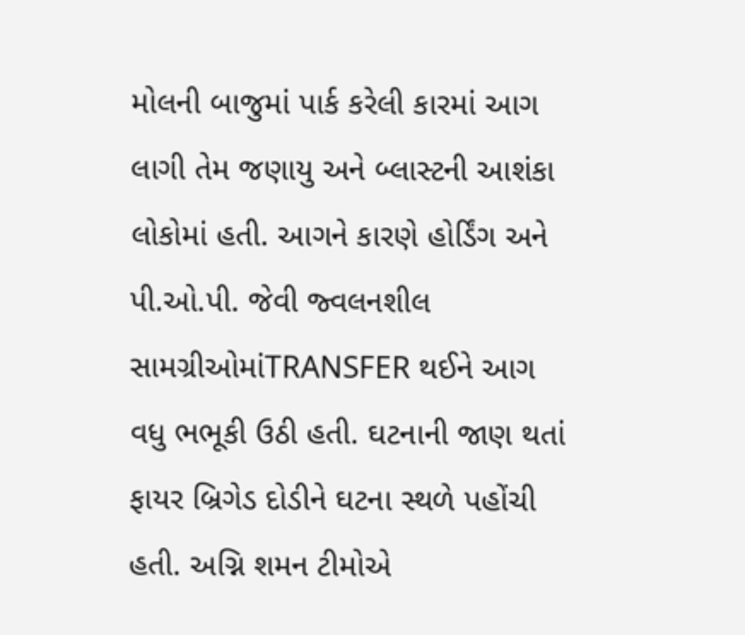મોલની બાજુમાં પાર્ક કરેલી કારમાં આગ લાગી તેમ જણાયુ અને બ્લાસ્ટની આશંકા લોકોમાં હતી. આગને કારણે હોર્ડિંગ અને પી.ઓ.પી. જેવી જ્વલનશીલ સામગ્રીઓમાંTRANSFER થઈને આગ વધુ ભભૂકી ઉઠી હતી. ઘટનાની જાણ થતાં ફાયર બ્રિગેડ દોડીને ઘટના સ્થળે પહોંચી હતી. અગ્નિ શમન ટીમોએ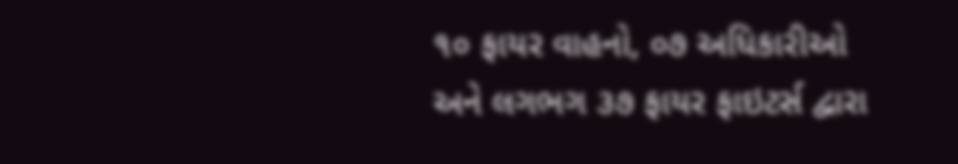૧૦ ફાયર વાહનો, ૦૭ અધિકારીઓ અને લગભગ ૩૭ ફાયર ફાઇટર્સ દ્વારા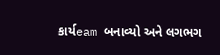કાર્યeam બનાવ્યો અને લગભગ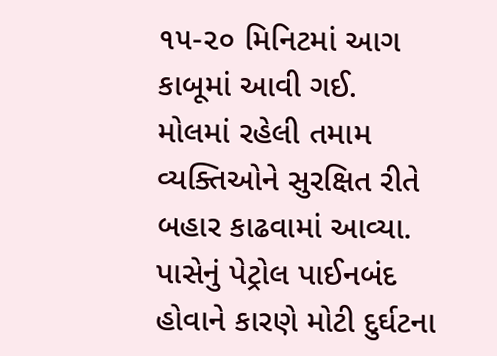૧૫-૨૦ મિનિટમાં આગ કાબૂમાં આવી ગઈ. મોલમાં રહેલી તમામ વ્યક્તિઓને સુરક્ષિત રીતે બહાર કાઢવામાં આવ્યા. પાસેનું પેટ્રોલ પાઈનબંદ હોવાને કારણે મોટી દુર્ઘટના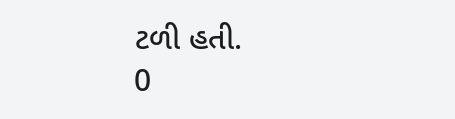ટળી હતી.
0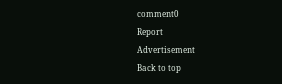comment0
Report
Advertisement
Back to top